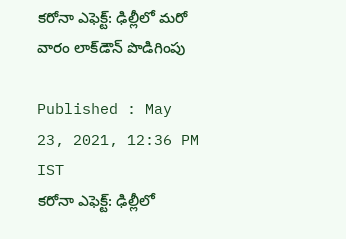కరోనా ఎఫెక్ట్: ఢిల్లీలో మరో వారం లాక్‌డౌన్ పొడిగింపు

Published : May 23, 2021, 12:36 PM IST
కరోనా ఎఫెక్ట్: ఢిల్లీలో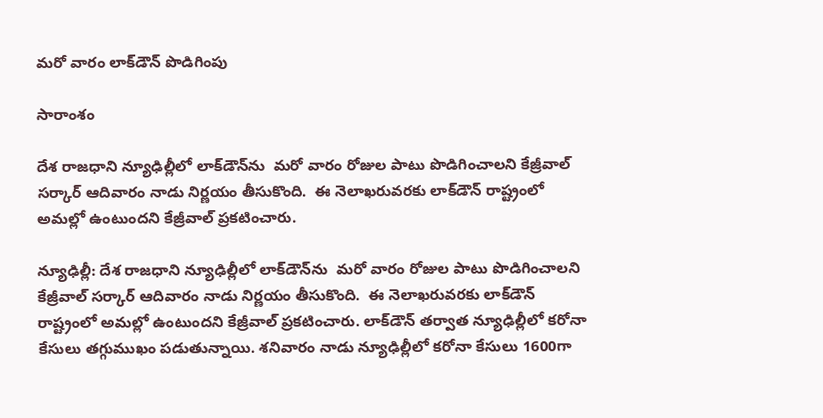మరో వారం లాక్‌డౌన్ పొడిగింపు

సారాంశం

దేశ రాజధాని న్యూఢిల్లీలో లాక్‌డౌన్‌ను  మరో వారం రోజుల పాటు పొడిగించాలని కేజ్రీవాల్ సర్కార్ ఆదివారం నాడు నిర్ణయం తీసుకొంది.  ఈ నెలాఖరువరకు లాక్‌డౌన్ రాష్ట్రంలో అమల్లో ఉంటుందని కేజ్రీవాల్ ప్రకటించారు.

న్యూఢిల్లీ: దేశ రాజధాని న్యూఢిల్లీలో లాక్‌డౌన్‌ను  మరో వారం రోజుల పాటు పొడిగించాలని కేజ్రీవాల్ సర్కార్ ఆదివారం నాడు నిర్ణయం తీసుకొంది.  ఈ నెలాఖరువరకు లాక్‌డౌన్ రాష్ట్రంలో అమల్లో ఉంటుందని కేజ్రీవాల్ ప్రకటించారు. లాక్‌డౌన్ తర్వాత న్యూఢిల్లీలో కరోనా కేసులు తగ్గుముఖం పడుతున్నాయి. శనివారం నాడు న్యూఢిల్లీలో కరోనా కేసులు 1600గా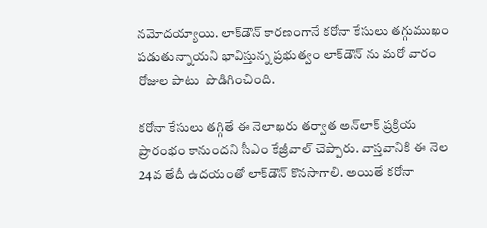నమోదయ్యాయి. లాక్‌డౌన్ కారణంగానే కరోనా కేసులు తగ్గుముఖం పడుతున్నాయని భావిస్తున్న ప్రభుత్వం లాక్‌డౌన్ ను మరో వారం రోజుల పాటు  పొడిగించింది.

కరోనా కేసులు తగ్గితే ఈ నెలాఖరు తర్వాత అన్‌లాక్ ప్రక్రియ ప్రారంభం కానుందని సీఎం కేజ్రీవాల్ చెప్పారు. వాస్తవానికి ఈ నెల 24వ తేదీ ఉదయంతో లాక్‌డౌన్ కొనసాగాలి. అయితే కరోనా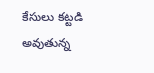కేసులు కట్టడి అవుతున్న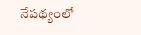నేపథ్యంలో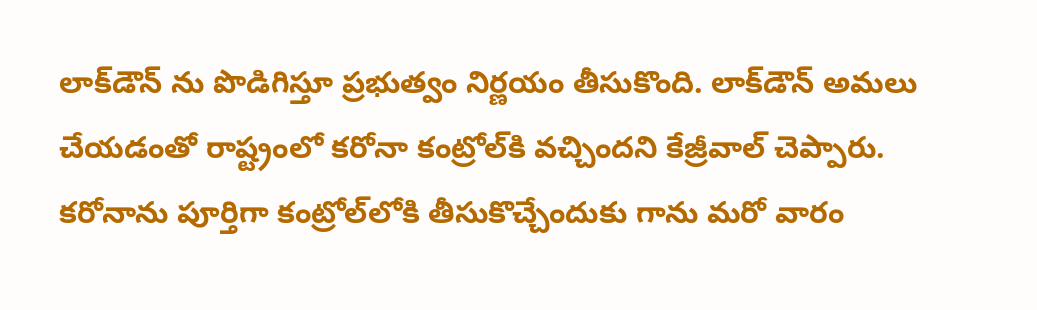లాక్‌డౌన్ ను పొడిగిస్తూ ప్రభుత్వం నిర్ణయం తీసుకొంది. లాక్‌డౌన్ అమలు చేయడంతో రాష్ట్రంలో కరోనా కంట్రోల్‌కి వచ్చిందని కేజ్రీవాల్ చెప్పారు.  కరోనాను పూర్తిగా కంట్రోల్‌లోకి తీసుకొచ్చేందుకు గాను మరో వారం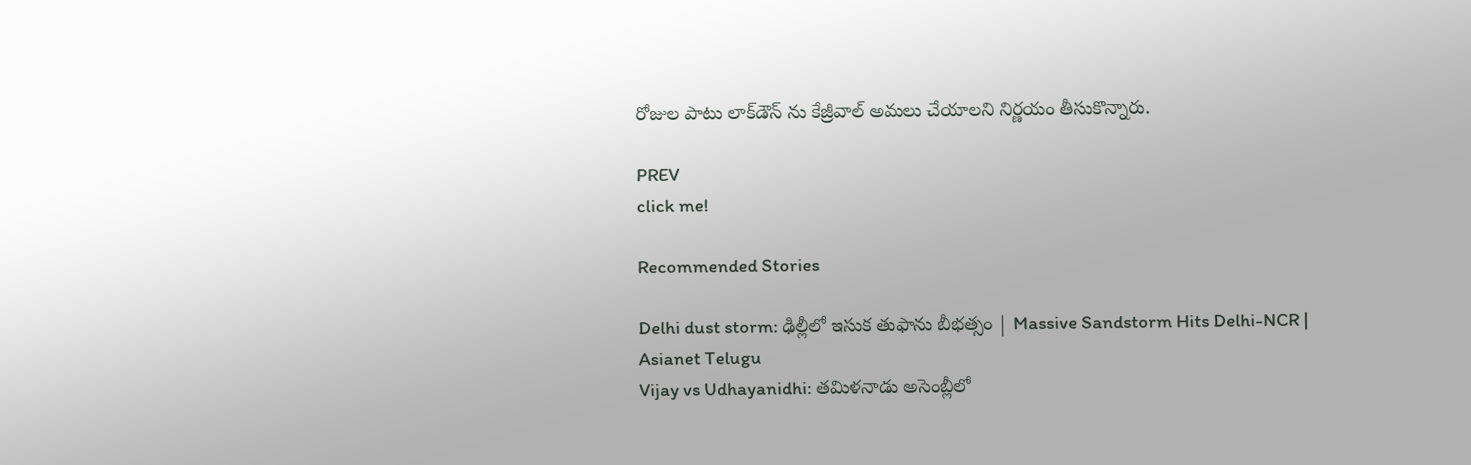రోజుల పాటు లాక్‌డౌన్ ను కేజ్రీవాల్ అమలు చేయాలని నిర్ణయం తీసుకొన్నారు.

PREV
click me!

Recommended Stories

Delhi dust storm: ఢిల్లీలో ఇసుక తుఫాను బీభత్సం | Massive Sandstorm Hits Delhi-NCR | Asianet Telugu
Vijay vs Udhayanidhi: తమిళనాడు అసెంబ్లీలో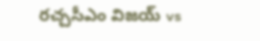రచ్చసీఎం విజయ్ vs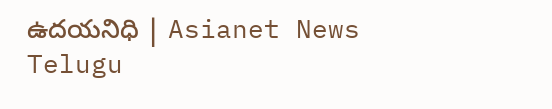ఉదయనిధి | Asianet News Telugu